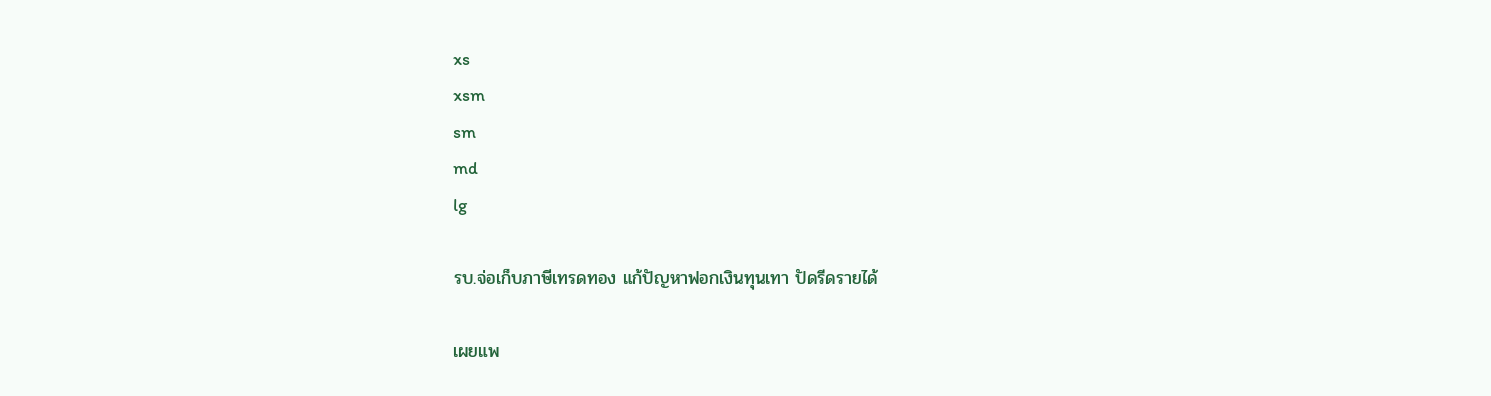xs
xsm
sm
md
lg

รบ.จ่อเก็บภาษีเทรดทอง แก้ปัญหาฟอกเงินทุนเทา ปัดรีดรายได้

เผยแพ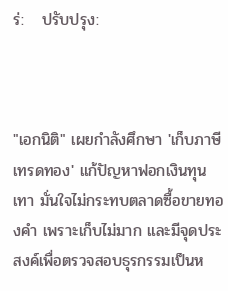ร่:   ปรับปรุง:



"เอกนิติ" เผยกำลังศึกษา 'เก็บภาษีเทรดทอง' แก้ปัญหาฟอกเงินทุนเทา มั่นใจไม่กระทบตลาดซื้อขายทองคำ เพราะเก็บไม่มาก และมีจุดประสงค์เพื่อตรวจสอบธุรกรรมเป็นห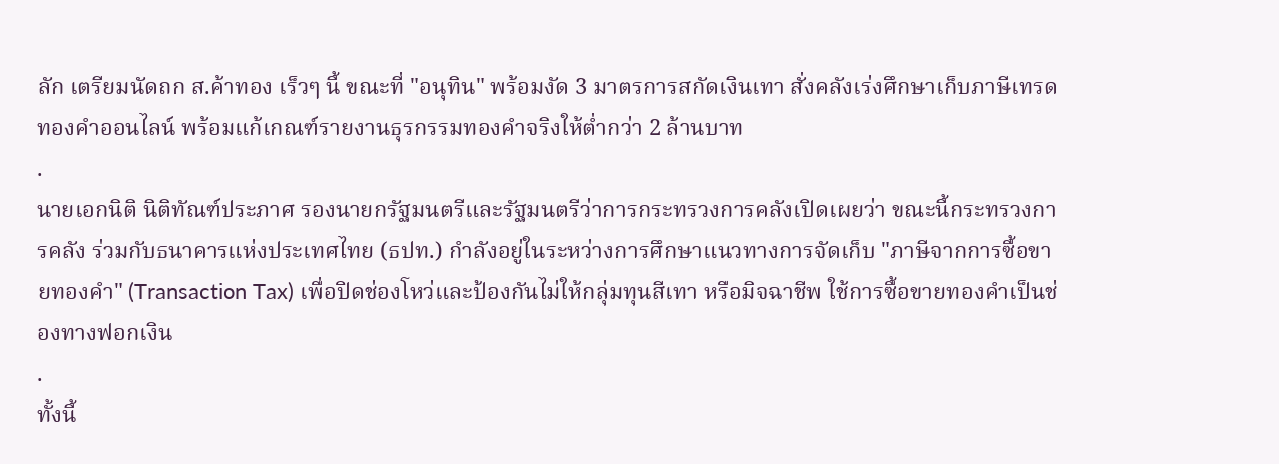ลัก เตรียมนัดถก ส.ค้าทอง เร็วๆ นี้ ขณะที่ "อนุทิน" พร้อมงัด 3 มาตรการสกัดเงินเทา สั่งคลังเร่งศึกษาเก็บภาษีเทรดทองคำออนไลน์ พร้อมแก้เกณฑ์รายงานธุรกรรมทองคำจริงให้ต่ำกว่า 2 ล้านบาท
.
นายเอกนิติ นิติทัณฑ์ประภาศ รองนายกรัฐมนตรีและรัฐมนตรีว่าการกระทรวงการคลังเปิดเผยว่า ขณะนี้กระทรวงการคลัง ร่วมกับธนาคารแห่งประเทศไทย (ธปท.) กำลังอยู่ในระหว่างการศึกษาแนวทางการจัดเก็บ "ภาษีจากการซื้อขายทองคำ" (Transaction Tax) เพื่อปิดช่องโหว่และป้องกันไม่ให้กลุ่มทุนสีเทา หรือมิจฉาชีพ ใช้การซื้อขายทองคำเป็นช่องทางฟอกเงิน
.
ทั้งนี้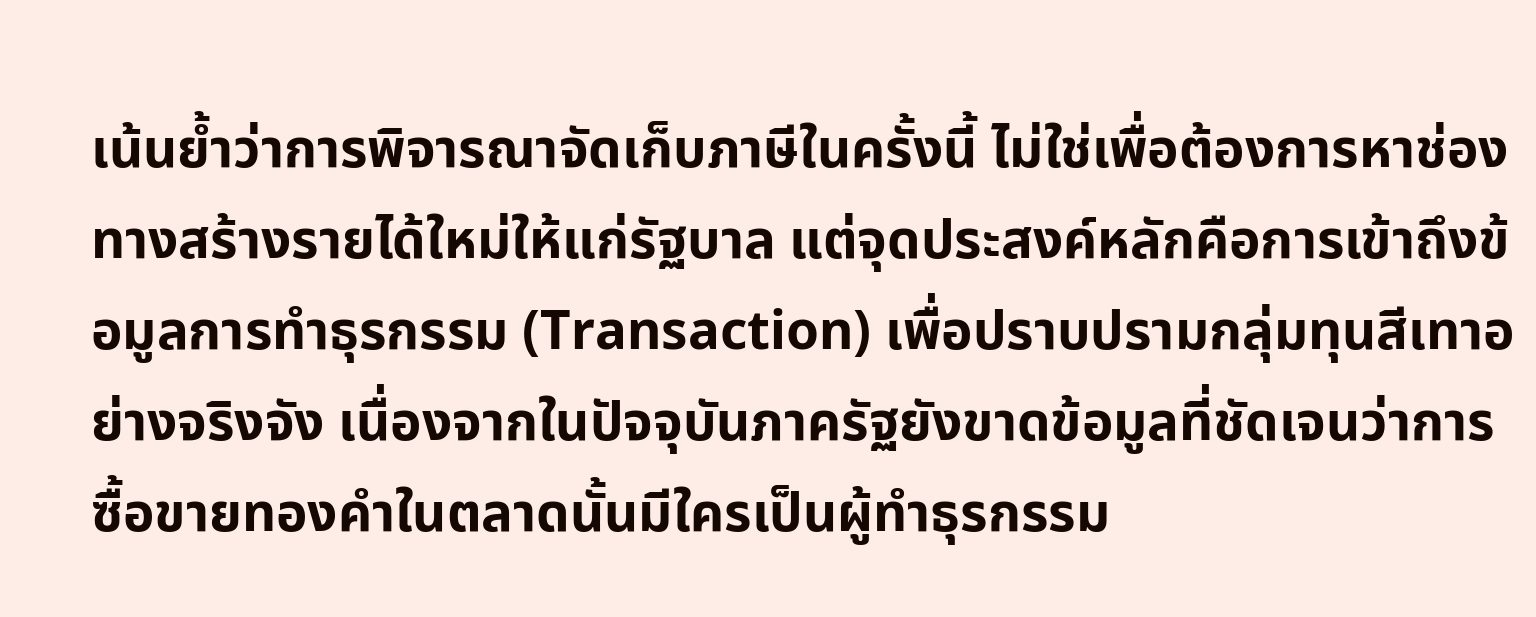เน้นย้ำว่าการพิจารณาจัดเก็บภาษีในครั้งนี้ ไม่ใช่เพื่อต้องการหาช่องทางสร้างรายได้ใหม่ให้แก่รัฐบาล แต่จุดประสงค์หลักคือการเข้าถึงข้อมูลการทำธุรกรรม (Transaction) เพื่อปราบปรามกลุ่มทุนสีเทาอย่างจริงจัง เนื่องจากในปัจจุบันภาครัฐยังขาดข้อมูลที่ชัดเจนว่าการซื้อขายทองคำในตลาดนั้นมีใครเป็นผู้ทำธุรกรรม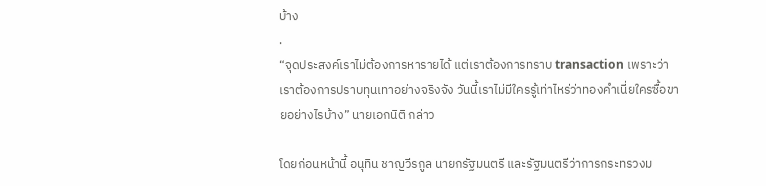บ้าง
.
“จุดประสงค์เราไม่ต้องการหารายได้ แต่เราต้องการทราบ transaction เพราะว่าเราต้องการปราบทุนเทาอย่างจริงจัง วันนี้เราไม่มีใครรู้เท่าไหร่ว่าทองคำเนี่ยใครซื้อขายอย่างไรบ้าง” นายเอกนิติ กล่าว

โดยก่อนหน้านี้ อนุทิน ชาญวีรกูล นายกรัฐมนตรี และรัฐมนตรีว่าการกระทรวงม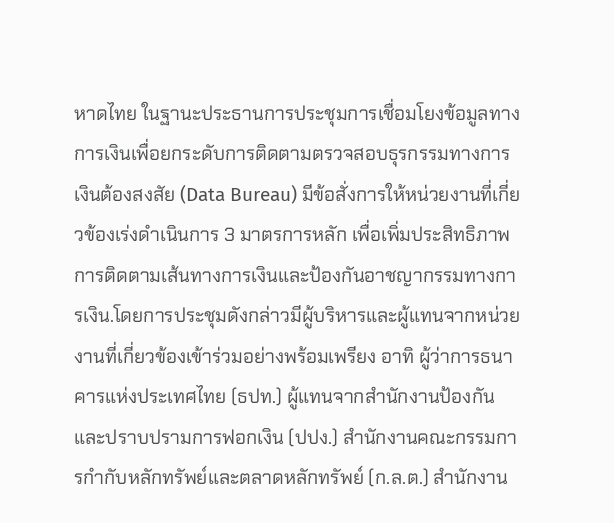หาดไทย ในฐานะประธานการประชุมการเชื่อมโยงข้อมูลทางการเงินเพื่อยกระดับการติดตามตรวจสอบธุรกรรมทางการเงินต้องสงสัย (Data Bureau) มีข้อสั่งการให้หน่วยงานที่เกี่ยวข้องเร่งดำเนินการ 3 มาตรการหลัก เพื่อเพิ่มประสิทธิภาพการติดตามเส้นทางการเงินและป้องกันอาชญากรรมทางการเงิน.โดยการประชุมดังกล่าวมีผู้บริหารและผู้แทนจากหน่วยงานที่เกี่ยวข้องเข้าร่วมอย่างพร้อมเพรียง อาทิ ผู้ว่าการธนาคารแห่งประเทศไทย (ธปท.) ผู้แทนจากสำนักงานป้องกันและปราบปรามการฟอกเงิน (ปปง.) สำนักงานคณะกรรมการกำกับหลักทรัพย์และตลาดหลักทรัพย์ (ก.ล.ต.) สำนักงาน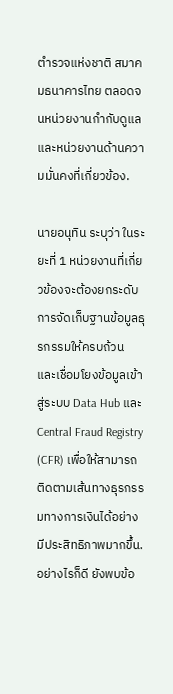ตำรวจแห่งชาติ สมาคมธนาคารไทย ตลอดจนหน่วยงานกำกับดูแลและหน่วยงานด้านความมั่นคงที่เกี่ยวข้อง.

นายอนุทิน ระบุว่า ในระยะที่ 1 หน่วยงานที่เกี่ยวข้องจะต้องยกระดับการจัดเก็บฐานข้อมูลธุรกรรมให้ครบถ้วน และเชื่อมโยงข้อมูลเข้าสู่ระบบ Data Hub และ Central Fraud Registry (CFR) เพื่อให้สามารถติดตามเส้นทางธุรกรรมทางการเงินได้อย่างมีประสิทธิภาพมากขึ้น.อย่างไรก็ดี ยังพบข้อ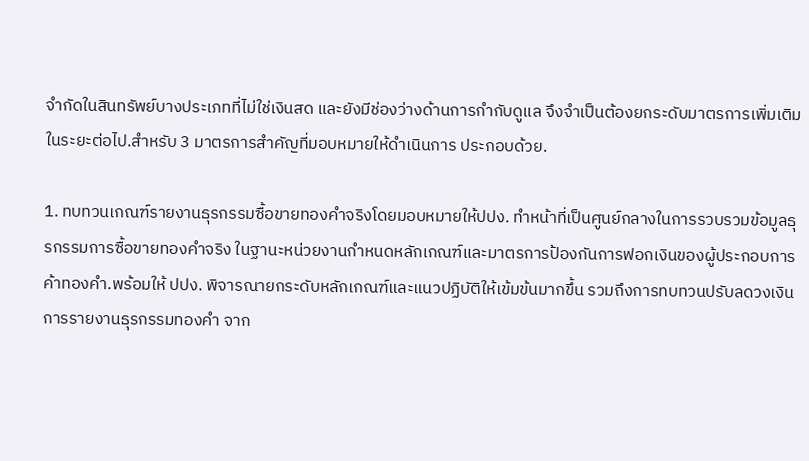จำกัดในสินทรัพย์บางประเภทที่ไม่ใช่เงินสด และยังมีช่องว่างด้านการกำกับดูแล จึงจำเป็นต้องยกระดับมาตรการเพิ่มเติมในระยะต่อไป.สำหรับ 3 มาตรการสำคัญที่มอบหมายให้ดำเนินการ ประกอบด้วย.

1. ทบทวนเกณฑ์รายงานธุรกรรมซื้อขายทองคำจริงโดยมอบหมายให้ปปง. ทำหน้าที่เป็นศูนย์กลางในการรวบรวมข้อมูลธุรกรรมการซื้อขายทองคำจริง ในฐานะหน่วยงานกำหนดหลักเกณฑ์และมาตรการป้องกันการฟอกเงินของผู้ประกอบการค้าทองคำ.พร้อมให้ ปปง. พิจารณายกระดับหลักเกณฑ์และแนวปฏิบัติให้เข้มข้นมากขึ้น รวมถึงการทบทวนปรับลดวงเงินการรายงานธุรกรรมทองคำ จาก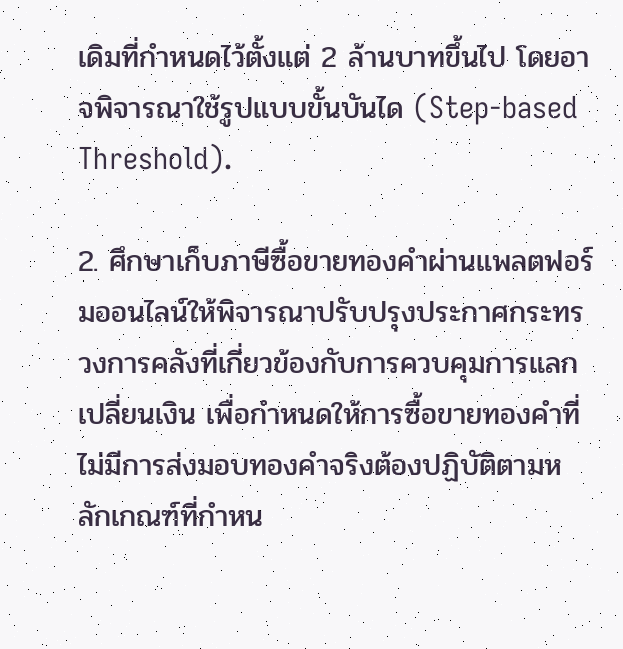เดิมที่กำหนดไว้ตั้งแต่ 2 ล้านบาทขึ้นไป โดยอาจพิจารณาใช้รูปแบบขั้นบันได (Step-based Threshold).

2. ศึกษาเก็บภาษีซื้อขายทองคำผ่านแพลตฟอร์มออนไลน์ให้พิจารณาปรับปรุงประกาศกระทรวงการคลังที่เกี่ยวข้องกับการควบคุมการแลกเปลี่ยนเงิน เพื่อกำหนดให้การซื้อขายทองคำที่ไม่มีการส่งมอบทองคำจริงต้องปฏิบัติตามหลักเกณฑ์ที่กำหน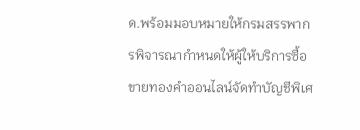ด.พร้อมมอบหมายให้กรมสรรพากรพิจารณากำหนดให้ผู้ให้บริการซื้อขายทองคำออนไลน์จัดทำบัญชีพิเศ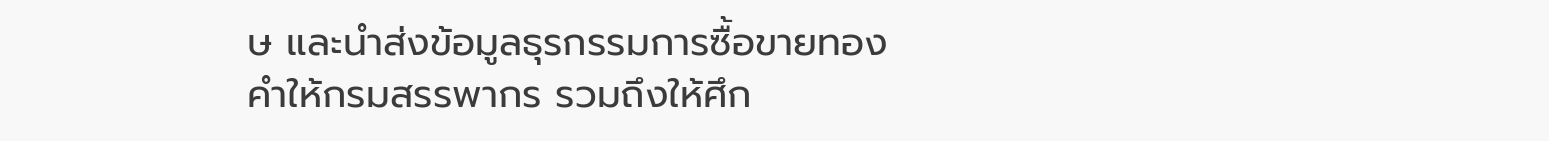ษ และนำส่งข้อมูลธุรกรรมการซื้อขายทองคำให้กรมสรรพากร รวมถึงให้ศึก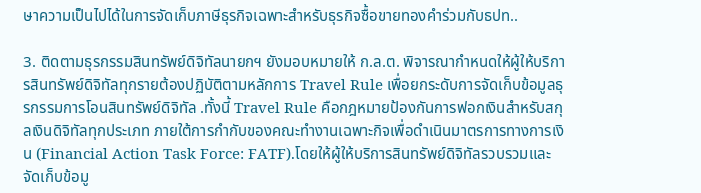ษาความเป็นไปได้ในการจัดเก็บภาษีธุรกิจเฉพาะสำหรับธุรกิจซื้อขายทองคำร่วมกับธปท..

3. ติดตามธุรกรรมสินทรัพย์ดิจิทัลนายกฯ ยังมอบหมายให้ ก.ล.ต. พิจารณากำหนดให้ผู้ให้บริการสินทรัพย์ดิจิทัลทุกรายต้องปฏิบัติตามหลักการ Travel Rule เพื่อยกระดับการจัดเก็บข้อมูลธุรกรรมการโอนสินทรัพย์ดิจิทัล .ทั้งนี้ Travel Rule คือกฎหมายป้องกันการฟอกเงินสำหรับสกุลเงินดิจิทัลทุกประเภท ภายใต้การกำกับของคณะทำงานเฉพาะกิจเพื่อดำเนินมาตรการทางการเงิน (Financial Action Task Force: FATF).โดยให้ผู้ให้บริการสินทรัพย์ดิจิทัลรวบรวมและจัดเก็บข้อมู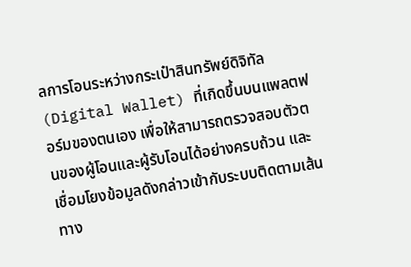ลการโอนระหว่างกระเป๋าสินทรัพย์ดิจิทัล (Digital Wallet) ที่เกิดขึ้นบนแพลตฟอร์มของตนเอง เพื่อให้สามารถตรวจสอบตัวตนของผู้โอนและผู้รับโอนได้อย่างครบถ้วน และเชื่อมโยงข้อมูลดังกล่าวเข้ากับระบบติดตามเส้นทาง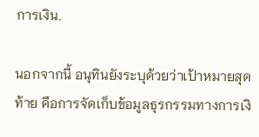การเงิน.

นอกจากนี้ อนุทินยังระบุด้วยว่าเป้าหมายสุดท้าย คือการจัดเก็บข้อมูลธุรกรรมทางการเงิ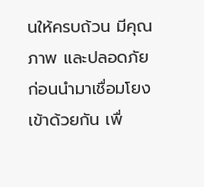นให้ครบถ้วน มีคุณภาพ และปลอดภัย ก่อนนำมาเชื่อมโยงเข้าด้วยกัน เพื่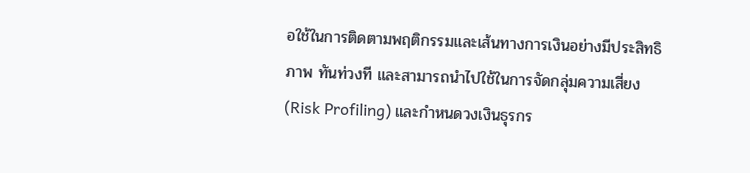อใช้ในการติดตามพฤติกรรมและเส้นทางการเงินอย่างมีประสิทธิภาพ ทันท่วงที และสามารถนำไปใช้ในการจัดกลุ่มความเสี่ยง (Risk Profiling) และกำหนดวงเงินธุรกร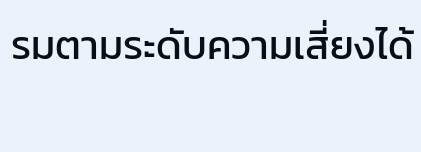รมตามระดับความเสี่ยงได้